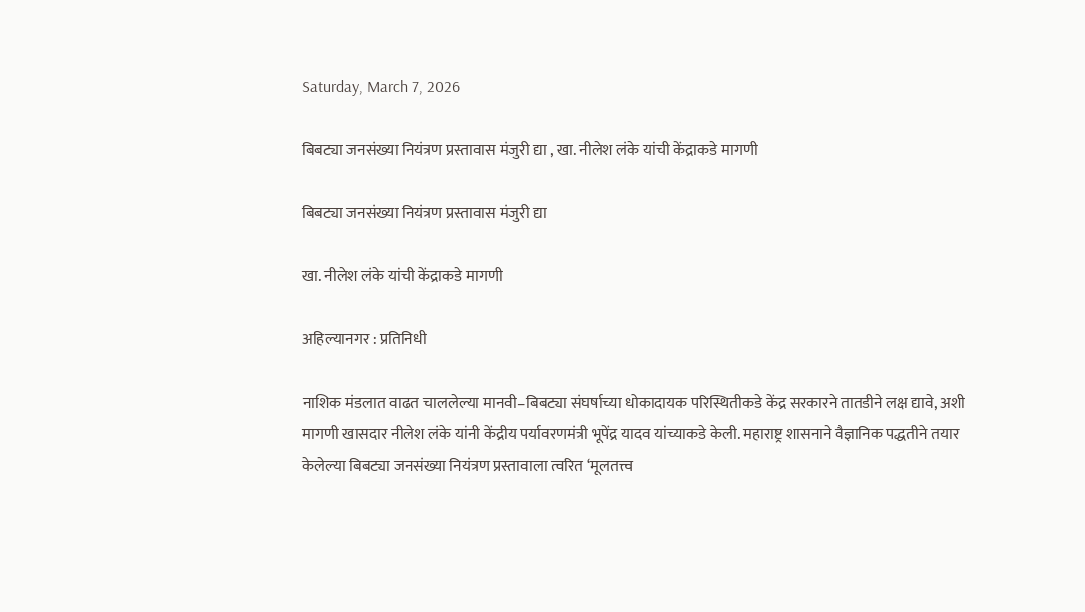Saturday, March 7, 2026

बिबट्या जनसंख्या नियंत्रण प्रस्तावास मंजुरी द्या , खा. नीलेश लंके यांची केंद्राकडे मागणी

बिबट्या जनसंख्या नियंत्रण प्रस्तावास मंजुरी द्या

खा. नीलेश लंके यांची केंद्राकडे मागणी

अहिल्यानगर : प्रतिनिधी

नाशिक मंडलात वाढत चाललेल्या मानवी–बिबट्या संघर्षाच्या धोकादायक परिस्थितीकडे केंद्र सरकारने तातडीने लक्ष द्यावे, अशी मागणी खासदार नीलेश लंके यांनी केंद्रीय पर्यावरणमंत्री भूपेंद्र यादव यांच्याकडे केली. महाराष्ट्र शासनाने वैज्ञानिक पद्धतीने तयार केलेल्या बिबट्या जनसंख्या नियंत्रण प्रस्तावाला त्वरित ‘मूलतत्त्व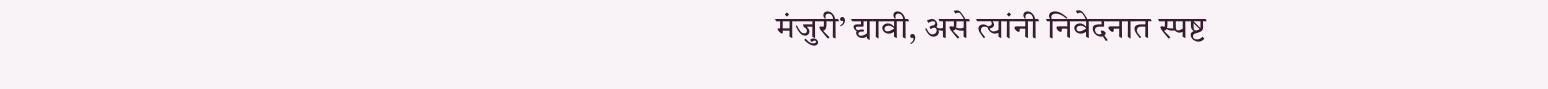मंजुरी’ द्यावी, असे त्यांनी निवेदनात स्पष्ट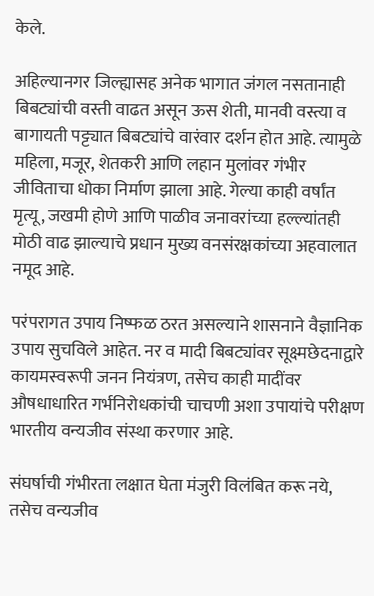केले.

अहिल्यानगर जिल्ह्यासह अनेक भागात जंगल नसतानाही बिबट्यांची वस्ती वाढत असून ऊस शेती, मानवी वस्त्या व बागायती पट्ट्यात बिबट्यांचे वारंवार दर्शन होत आहे. त्यामुळे महिला, मजूर, शेतकरी आणि लहान मुलांवर गंभीर जीविताचा धोका निर्माण झाला आहे. गेल्या काही वर्षांत मृत्यू, जखमी होणे आणि पाळीव जनावरांच्या हल्ल्यांतही मोठी वाढ झाल्याचे प्रधान मुख्य वनसंरक्षकांच्या अहवालात नमूद आहे.

परंपरागत उपाय निष्फळ ठरत असल्याने शासनाने वैज्ञानिक उपाय सुचविले आहेत. नर व मादी बिबट्यांवर सूक्ष्मछेदनाद्वारे कायमस्वरूपी जनन नियंत्रण, तसेच काही मादींवर औषधाधारित गर्भनिरोधकांची चाचणी अशा उपायांचे परीक्षण भारतीय वन्यजीव संस्था करणार आहे.

संघर्षाची गंभीरता लक्षात घेता मंजुरी विलंबित करू नये, तसेच वन्यजीव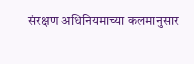संरक्षण अधिनियमाच्या कलमानुसार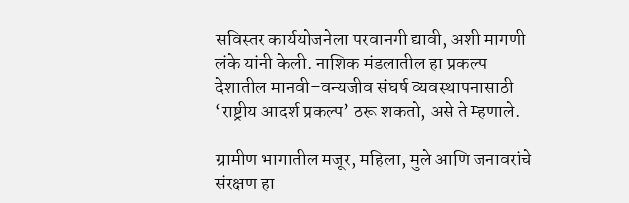सविस्तर कार्ययोजनेला परवानगी द्यावी, अशी मागणी लंके यांनी केली. नाशिक मंडलातील हा प्रकल्प देशातील मानवी–वन्यजीव संघर्ष व्यवस्थापनासाठी ‘राष्ट्रीय आदर्श प्रकल्प’ ठरू शकतो, असे ते म्हणाले.

ग्रामीण भागातील मजूर, महिला, मुले आणि जनावरांचे संरक्षण हा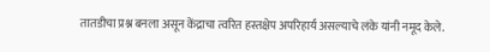तातडीचा प्रश्न बनला असून केंद्राचा त्वरित हस्तक्षेप अपरिहार्य असल्याचे लंके यांनी नमूद केले.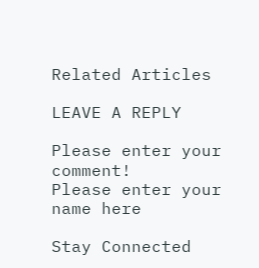Related Articles

LEAVE A REPLY

Please enter your comment!
Please enter your name here

Stay Connected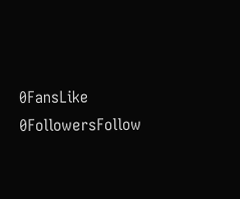0FansLike
0FollowersFollow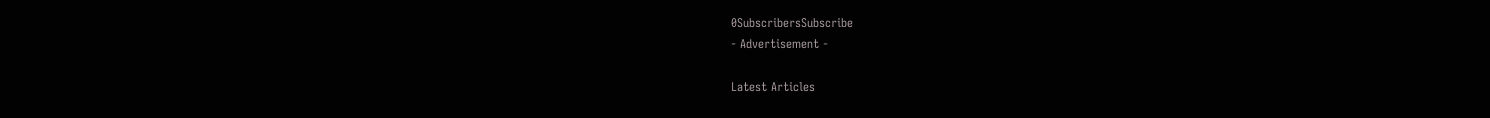0SubscribersSubscribe
- Advertisement -

Latest Articles